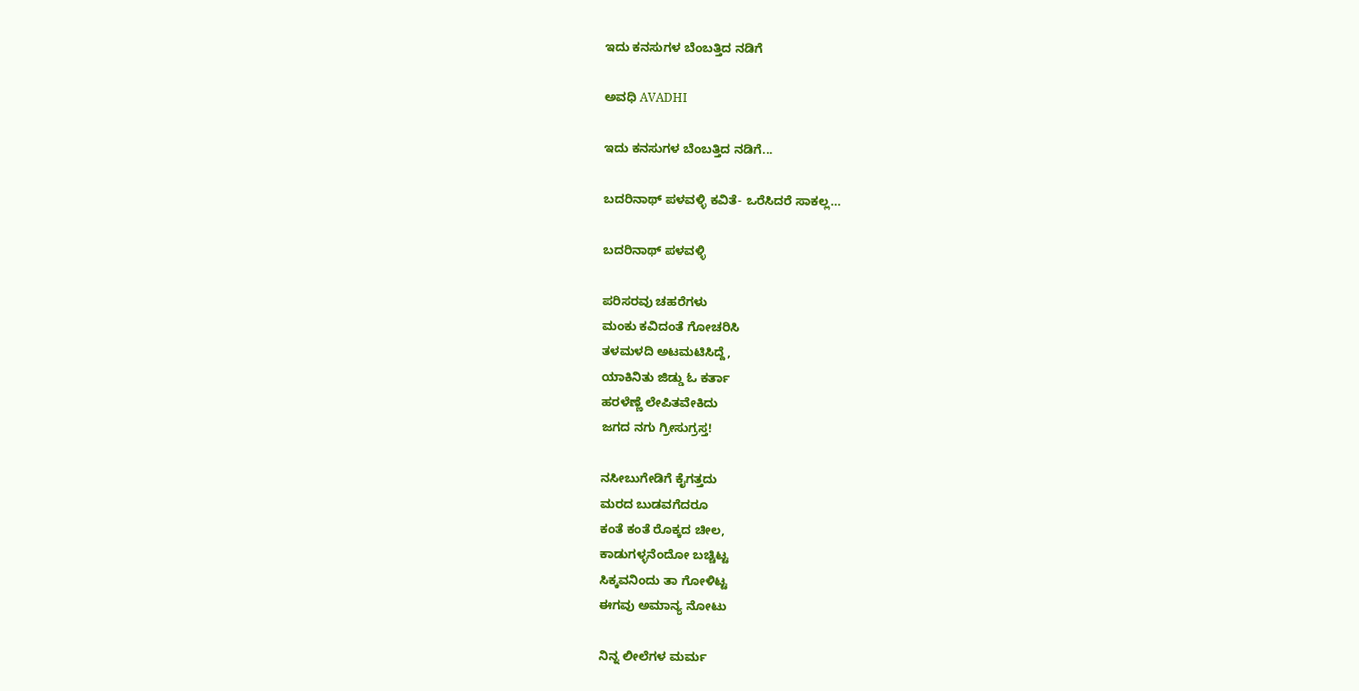ಇದು ಕನಸುಗಳ ಬೆಂಬತ್ತಿದ ನಡಿಗೆ‍

ಅವಧಿ AVADHI

ಇದು ಕನಸುಗಳ ಬೆಂಬತ್ತಿದ ನಡಿಗೆ...

ಬದರಿನಾಥ್ ಪಳವಳ್ಳಿ ಕವಿತೆ- ಒರೆಸಿದರೆ ಸಾಕಲ್ಲ…

ಬದರಿನಾಥ್ ಪಳವಳ್ಳಿ

ಪರಿಸರವು ಚಹರೆಗಳು
ಮಂಕು ಕವಿದಂತೆ ಗೋಚರಿಸಿ
ತಳಮಳದಿ ಅಟಮಟಿಸಿದ್ದೆ,
ಯಾಕಿನಿತು ಜಿಡ್ಡು ಓ ಕರ್ತಾ
ಹರಳೆಣ್ಣೆ ಲೇಪಿತವೇಕಿದು
ಜಗದ ನಗು ಗ್ರೀಸುಗ್ರಸ್ತ!

ನಸೀಬುಗೇಡಿಗೆ ಕೈಗತ್ತದು
ಮರದ ಬುಡವಗೆದರೂ
ಕಂತೆ ಕಂತೆ ರೊಕ್ಕದ ಚೀಲ,
ಕಾಡುಗಳ್ಳನೆಂದೋ ಬಚ್ಚಿಟ್ಟ
ಸಿಕ್ಕವನಿಂದು ತಾ ಗೋಳಿಟ್ಟ
ಈಗವು ಅಮಾನ್ಯ ನೋಟು

ನಿನ್ನ ಲೀಲೆಗಳ ಮರ್ಮ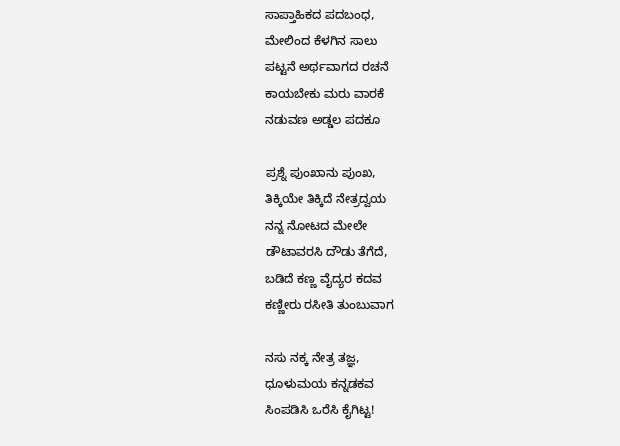ಸಾಪ್ತಾಹಿಕದ ಪದಬಂಧ,
ಮೇಲಿಂದ ಕೆಳಗಿನ ಸಾಲು
ಪಟ್ಟನೆ ಅರ್ಥವಾಗದ ರಚನೆ
ಕಾಯಬೇಕು ಮರು ವಾರಕೆ
ನಡುವಣ ಅಡ್ಡಲ ಪದಕೂ

ಪ್ರಶ್ನೆ ಪುಂಖಾನು ಪುಂಖ,
ತಿಕ್ಕಿಯೇ ತಿಕ್ಕಿದೆ ನೇತ್ರದ್ವಯ
ನನ್ನ ನೋಟದ ಮೇಲೇ
ಡೌಟಾವರಸಿ ದೌಡು ತೆಗೆದೆ,
ಬಡಿದೆ ಕಣ್ಣ ವೈದ್ಯರ ಕದವ
ಕಣ್ಣೀರು ರಸೀತಿ ತುಂಬುವಾಗ

ನಸು ನಕ್ಕ ನೇತ್ರ ತಜ್ಞ,
ಧೂಳುಮಯ ಕನ್ನಡಕವ
ಸಿಂಪಡಿಸಿ ಒರೆಸಿ ಕೈಗಿಟ್ಟ!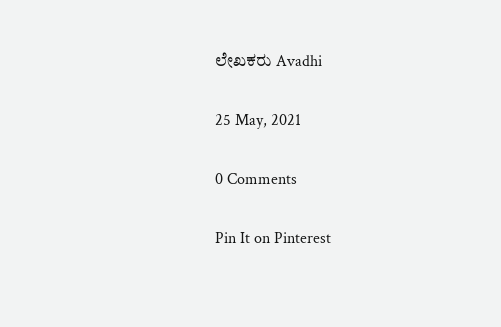ಲೇಖಕರು Avadhi

25 May, 2021

0 Comments

Pin It on Pinterest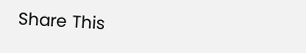Share This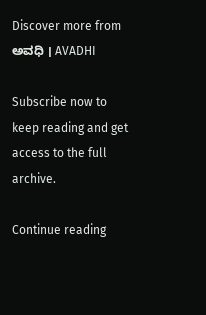Discover more from ಅವಧಿ । AVADHI

Subscribe now to keep reading and get access to the full archive.

Continue reading